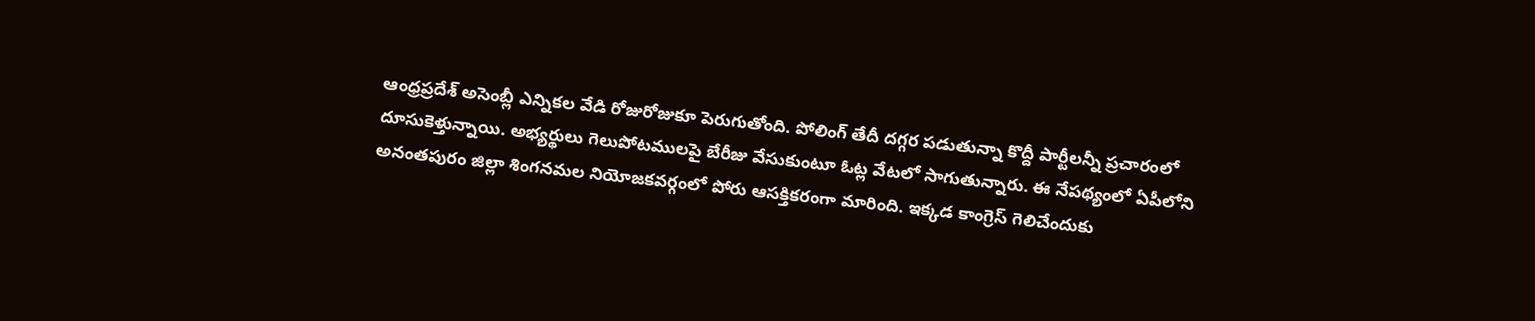ఆంధ్రప్రదేశ్ అసెంబ్లీ ఎన్నికల వేడి రోజురోజుకూ పెరుగుతోంది. పోలింగ్ తేదీ దగ్గర పడుతున్నా కొద్దీ పార్టీలన్నీ ప్రచారంలో దూసుకెళ్తున్నాయి. అభ్యర్థులు గెలుపోటములపై బేరీజు వేసుకుంటూ ఓట్ల వేటలో సాగుతున్నారు. ఈ నేపథ్యంలో ఏపీలోని అనంతపురం జిల్లా శింగనమల నియోజకవర్గంలో పోరు ఆసక్తికరంగా మారింది. ఇక్కడ కాంగ్రెస్ గెలిచేందుకు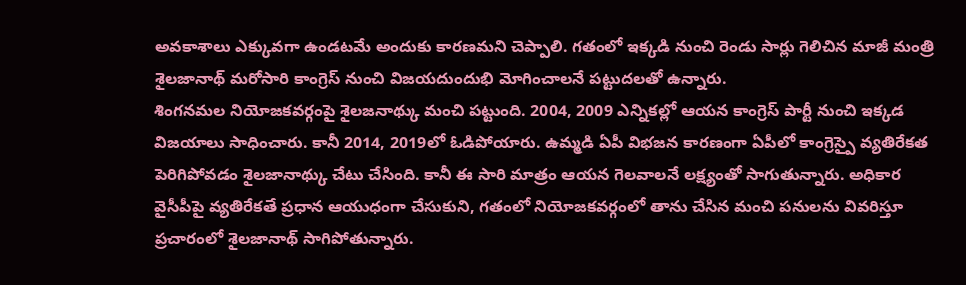అవకాశాలు ఎక్కువగా ఉండటమే అందుకు కారణమని చెప్పాలి. గతంలో ఇక్కడి నుంచి రెండు సార్లు గెలిచిన మాజీ మంత్రి శైలజానాథ్ మరోసారి కాంగ్రెస్ నుంచి విజయదుందుభి మోగించాలనే పట్టుదలతో ఉన్నారు.
శింగనమల నియోజకవర్గంపై శైలజనాథ్కు మంచి పట్టుంది. 2004, 2009 ఎన్నికల్లో ఆయన కాంగ్రెస్ పార్టీ నుంచి ఇక్కడ విజయాలు సాధించారు. కానీ 2014, 2019లో ఓడిపోయారు. ఉమ్మడి ఏపీ విభజన కారణంగా ఏపీలో కాంగ్రెస్పై వ్యతిరేకత పెరిగిపోవడం శైలజానాథ్కు చేటు చేసింది. కానీ ఈ సారి మాత్రం ఆయన గెలవాలనే లక్ష్యంతో సాగుతున్నారు. అధికార వైసీపీపై వ్యతిరేకతే ప్రధాన ఆయుధంగా చేసుకుని, గతంలో నియోజకవర్గంలో తాను చేసిన మంచి పనులను వివరిస్తూ ప్రచారంలో శైలజానాథ్ సాగిపోతున్నారు.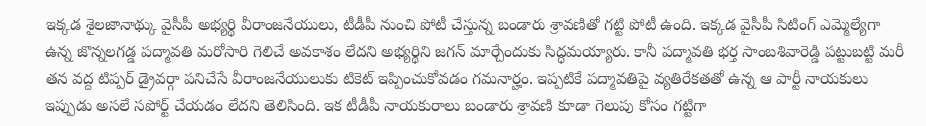ఇక్కడ శైలజానాథ్కు వైసీపీ అభ్యర్థి వీరాంజనేయులు, టీడీపీ నుంచి పోటీ చేస్తున్న బండారు శ్రావణితో గట్టి పోటీ ఉంది. ఇక్కడ వైసీపీ సిటింగ్ ఎమ్మెల్యేగా ఉన్న జొన్నలగడ్డ పద్మావతి మరోసారి గెలిచే అవకాశం లేదని అభ్యర్థిని జగన్ మార్చేందుకు సిద్ధమయ్యారు. కానీ పద్మావతి భర్త సాంబశివారెడ్డి పట్టుబట్టి మరీ తన వద్ద టిప్పర్ డ్రైవర్గా పనిచేసే వీరాంజనేయులుకు టికెట్ ఇప్పించుకోవడం గమనార్హం. ఇప్పటికే పద్మావతిపై వ్యతిరేకతతో ఉన్న ఆ పార్టీ నాయకులు ఇప్పుడు అసలే సపోర్ట్ చేయడం లేదని తెలిసింది. ఇక టీడీపీ నాయకురాలు బండారు శ్రావణి కూడా గెలుపు కోసం గట్టిగా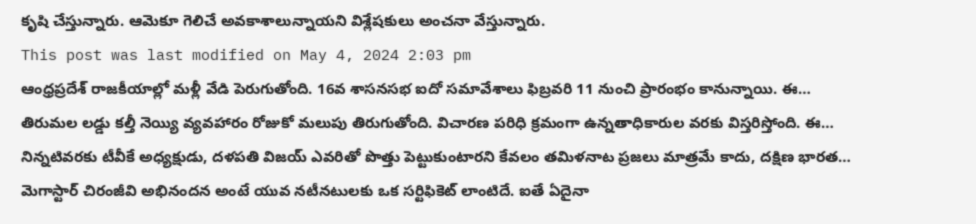కృషి చేస్తున్నారు. ఆమెకూ గెలిచే అవకాశాలున్నాయని విశ్లేషకులు అంచనా వేస్తున్నారు.
This post was last modified on May 4, 2024 2:03 pm
ఆంధ్రప్రదేశ్ రాజకీయాల్లో మళ్లీ వేడి పెరుగుతోంది. 16వ శాసనసభ ఐదో సమావేశాలు ఫిబ్రవరి 11 నుంచి ప్రారంభం కానున్నాయి. ఈ…
తిరుమల లడ్డు కల్తీ నెయ్యి వ్యవహారం రోజుకో మలుపు తిరుగుతోంది. విచారణ పరిధి క్రమంగా ఉన్నతాధికారుల వరకు విస్తరిస్తోంది. ఈ…
నిన్నటివరకు టీవీకే అధ్యక్షుడు, దళపతి విజయ్ ఎవరితో పొత్తు పెట్టుకుంటారని కేవలం తమిళనాట ప్రజలు మాత్రమే కాదు, దక్షిణ భారత…
మెగాస్టార్ చిరంజీవి అభినందన అంటే యువ నటీనటులకు ఒక సర్టిఫికెట్ లాంటిదే. ఐతే ఏదైనా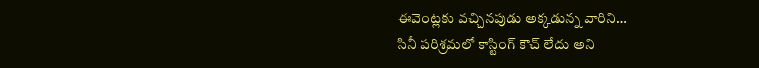ఈవెంట్లకు వచ్చినపుడు అక్కడున్న వారిని…
సినీ పరిశ్రమలో కాస్టింగ్ కౌచ్ లేదు అని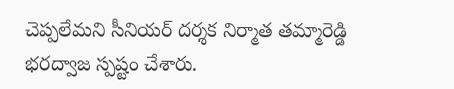చెప్పలేమని సీనియర్ దర్శక నిర్మాత తమ్మారెడ్డి భరద్వాజ స్పష్టం చేశారు.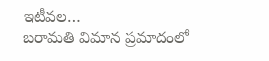ఇటీవల…
బరామతి విమాన ప్రమాదంలో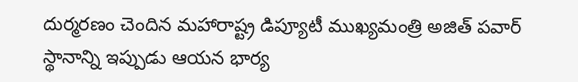దుర్మరణం చెందిన మహారాష్ట్ర డిప్యూటీ ముఖ్యమంత్రి అజిత్ పవార్ స్థానాన్ని ఇప్పుడు ఆయన భార్య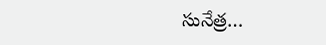సునేత్ర…